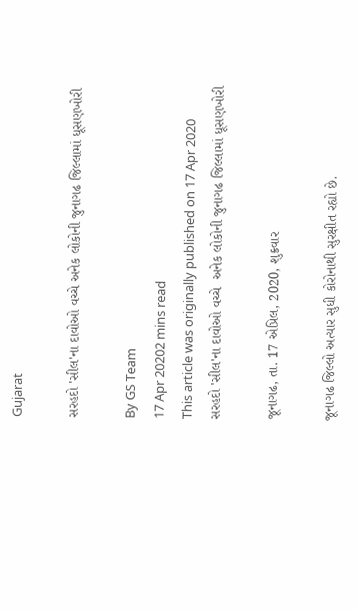Gujarat

સરહદો 'સીલ'ના દાવોઓ વચ્ચે અનેક લોકોની જુનાગઢ જિલ્લામાં ધૂસણખોરી

By GS Team
17 Apr 20202 mins read
This article was originally published on 17 Apr 2020
સરહદો 'સીલ'ના દાવોઓ વચ્ચે  અનેક લોકોની જુનાગઢ જિલ્લામાં ધૂસણખોરી

જૂનાગઢ, તા. 17 એપ્રિલ, 2020, શુક્રવાર

જૂનાગઢ જિલ્લો અત્યાર સુધી કોરોનાથી સુરક્ષીત રહ્યો છે.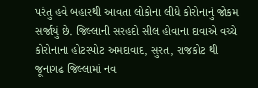પરંતુ હવે બહારથી આવતા લોકોના લીધે કોરોનાનું જોકમ સર્જાયું છે. જિલ્લાની સરહદો સીલ હોવાના દાવાએ વચ્ચે કોરોનાના હોટસ્પોટ અમદાવાદ, સુરત, રાજકોટ થી જૂનાગઢ જિલ્લામાં નવ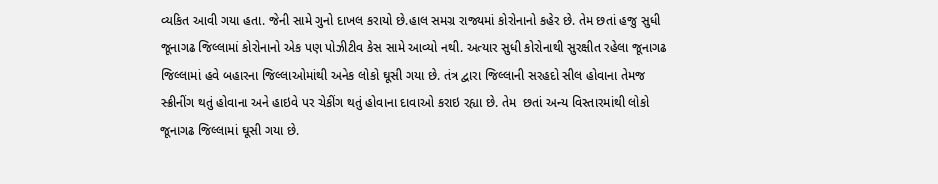વ્યકિત આવી ગયા હતા. જેની સામે ગુનો દાખલ કરાયો છે.હાલ સમગ્ર રાજ્યમાં કોરોનાનો કહેર છે. તેમ છતાં હજુ સુધી જૂનાગઢ જિલ્લામાં કોરોનાનો એક પણ પોઝીટીવ કેસ સામે આવ્યો નથી. અત્યાર સુધી કોરોનાથી સુરક્ષીત રહેલા જૂનાગઢ જિલ્લામાં હવે બહારના જિલ્લાઓમાંથી અનેક લોકો ઘૂસી ગયા છે. તંત્ર દ્વારા જિલ્લાની સરહદો સીલ હોવાના તેમજ સ્ક્રીનીંગ થતું હોવાના અને હાઇવે પર ચેકીંગ થતું હોવાના દાવાઓ કરાઇ રહ્યા છે. તેમ  છતાં અન્ય વિસ્તારમાંથી લોકો જૂનાગઢ જિલ્લામાં ઘૂસી ગયા છે.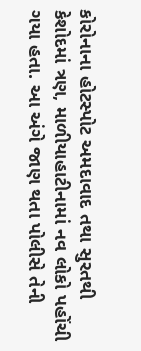કોરોનાના હોટસ્પોટ અમદાવાદ તથા સુરતથી કેશોદમાં ત્રણ, માળીયાહાટીનામાં નવ લોકો પહોંચી ગયા હતા. આ અંગે જાણ થતા પોલીસે તેની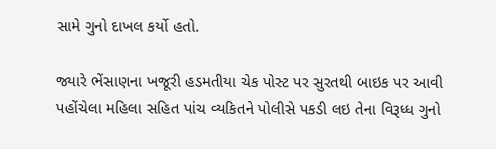સામે ગુનો દાખલ કર્યો હતો.

જ્યારે ભેંસાણના ખજૂરી હડમતીયા ચેક પોસ્ટ પર સુરતથી બાઇક પર આવી પહોંચેલા મહિલા સહિત પાંચ વ્યકિતને પોલીસે પકડી લઇ તેના વિરૂધ્ધ ગુનો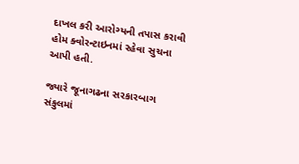દાખલ કરી આરોગ્યની તપાસ કરાવી હોમ ક્વોરન્ટાઇનમાં રહેવા સુચના આપી હતી.

જ્યારે જૂનાગઢના સરકારબાગ સંકુલમાં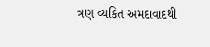ત્રણ વ્યકિત અમદાવાદથી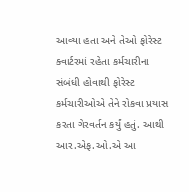આવ્યા હતા અને તેઓ ફોરેસ્ટ ક્વાર્ટરમાં રહેતા કર્મચારીના સંબંધી હોવાથી ફોરેસ્ટ કર્મચારીઓએ તેને રોકવા પ્રયાસ કરતા ગેરવર્તન કર્યું હતું. આથી આર.એફ.ઓ.એ આ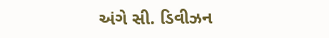અંગે સી. ડિવીઝન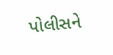પોલીસને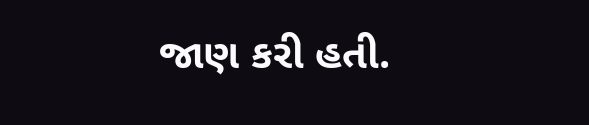જાણ કરી હતી.